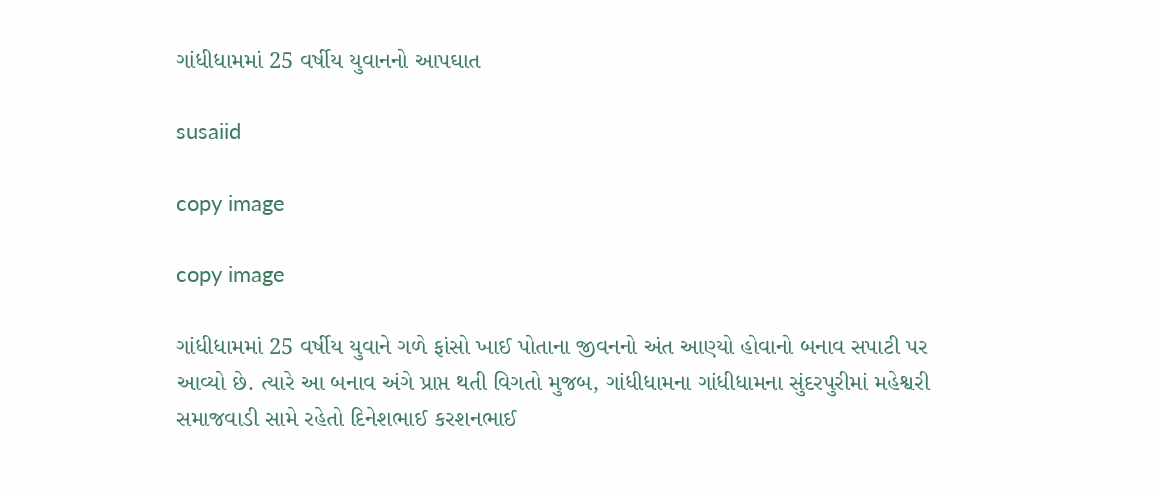ગાંધીધામમાં 25 વર્ષીય યુવાનનો આપઘાત

susaiid

copy image

copy image

ગાંધીધામમાં 25 વર્ષીય યુવાને ગળે ફાંસો ખાઈ પોતાના જીવનનો અંત આણ્યો હોવાનો બનાવ સપાટી પર આવ્યો છે. ત્યારે આ બનાવ અંગે પ્રાપ્ત થતી વિગતો મુજબ, ગાંધીધામના ગાંધીધામના સુંદરપુરીમાં મહેશ્વરી સમાજવાડી સામે રહેતો દિનેશભાઈ કરશનભાઈ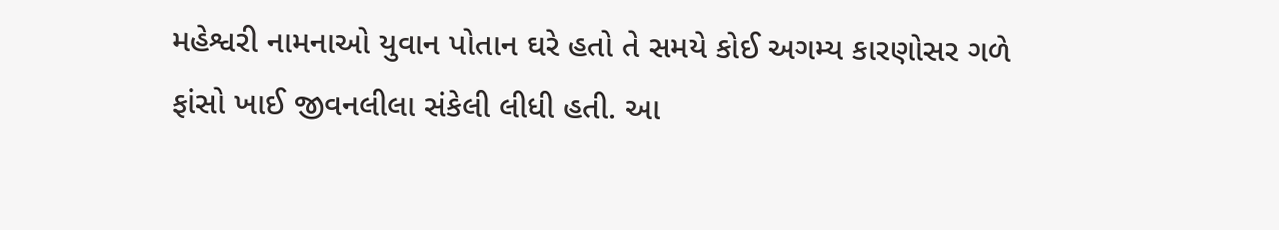મહેશ્વરી નામનાઓ યુવાન પોતાન ઘરે હતો તે સમયે કોઈ અગમ્ય કારણોસર ગળે ફાંસો ખાઈ જીવનલીલા સંકેલી લીધી હતી. આ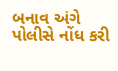બનાવ અંગે પોલીસે નોંધ કરી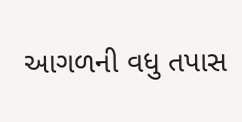આગળની વધુ તપાસ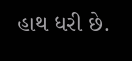હાથ ધરી છે.